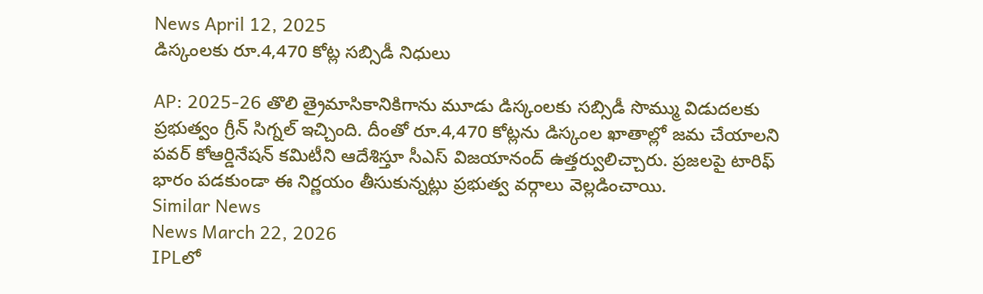News April 12, 2025
డిస్కంలకు రూ.4,470 కోట్ల సబ్సిడీ నిధులు

AP: 2025-26 తొలి త్రైమాసికానికిగాను మూడు డిస్కంలకు సబ్సిడీ సొమ్ము విడుదలకు ప్రభుత్వం గ్రీన్ సిగ్నల్ ఇచ్చింది. దీంతో రూ.4,470 కోట్లను డిస్కంల ఖాతాల్లో జమ చేయాలని పవర్ కోఆర్డినేషన్ కమిటీని ఆదేశిస్తూ సీఎస్ విజయానంద్ ఉత్తర్వులిచ్చారు. ప్రజలపై టారిఫ్ భారం పడకుండా ఈ నిర్ణయం తీసుకున్నట్లు ప్రభుత్వ వర్గాలు వెల్లడించాయి.
Similar News
News March 22, 2026
IPLలో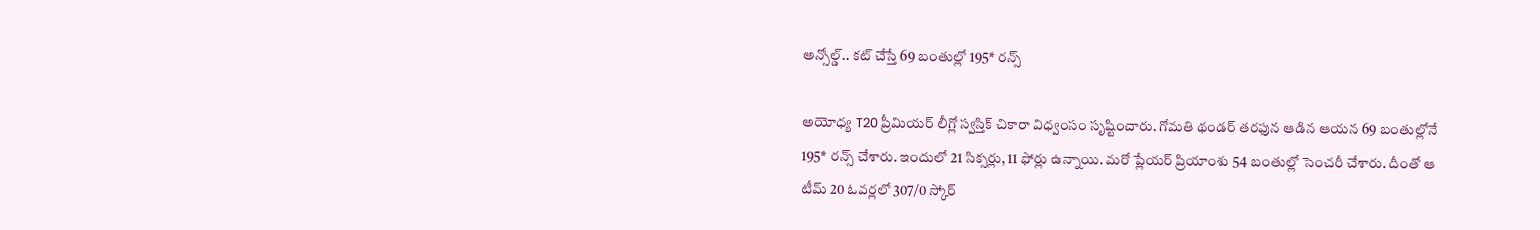అన్సోల్డ్.. కట్ చేస్తే 69 బంతుల్లో 195* రన్స్

అయోధ్య T20 ప్రీమియర్ లీగ్లో స్వస్తిక్ చికారా విధ్వంసం సృష్టించారు. గోమతి థండర్ తరఫున ఆడిన ఆయన 69 బంతుల్లోనే 195* రన్స్ చేశారు. ఇందులో 21 సిక్సర్లు, 11 ఫోర్లు ఉన్నాయి. మరో ప్లేయర్ ప్రియాంశు 54 బంతుల్లో సెంచరీ చేశారు. దీంతో ఆ టీమ్ 20 ఓవర్లలో 307/0 స్కోర్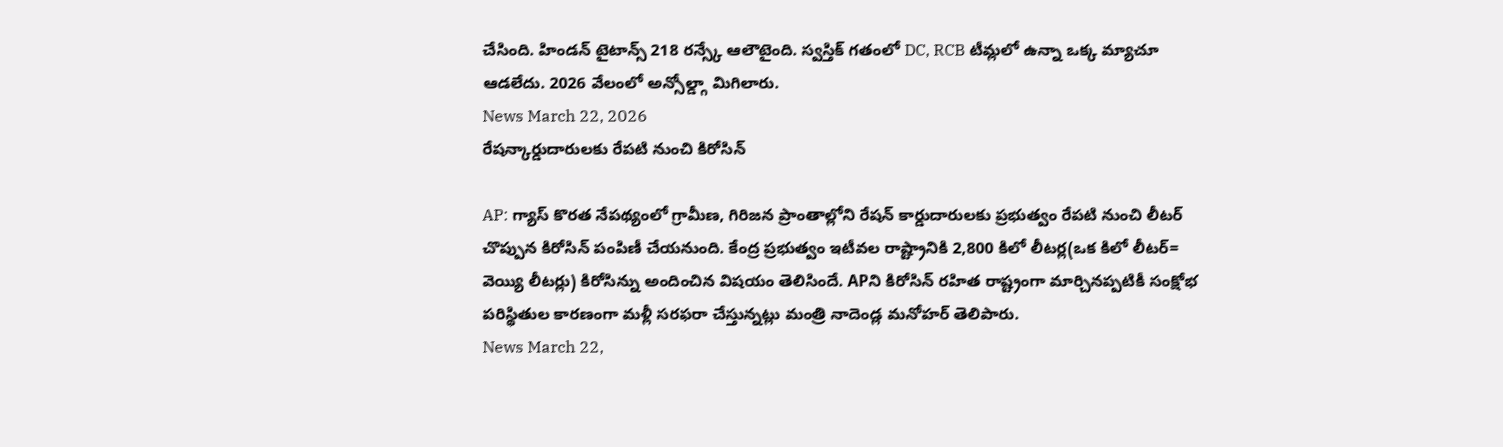చేసింది. హిండన్ టైటాన్స్ 218 రన్స్కే ఆలౌటైంది. స్వస్తిక్ గతంలో DC, RCB టీమ్లలో ఉన్నా ఒక్క మ్యాచూ ఆడలేదు. 2026 వేలంలో అన్సోల్డ్గా మిగిలారు.
News March 22, 2026
రేషన్కార్డుదారులకు రేపటి నుంచి కిరోసిన్

AP: గ్యాస్ కొరత నేపథ్యంలో గ్రామీణ, గిరిజన ప్రాంతాల్లోని రేషన్ కార్డుదారులకు ప్రభుత్వం రేపటి నుంచి లీటర్ చొప్పున కిరోసిన్ పంపిణీ చేయనుంది. కేంద్ర ప్రభుత్వం ఇటీవల రాష్ట్రానికి 2,800 కిలో లీటర్ల(ఒక కిలో లీటర్= వెయ్యి లీటర్లు) కిరోసిన్ను అందించిన విషయం తెలిసిందే. APని కిరోసిన్ రహిత రాష్ట్రంగా మార్చినప్పటికీ సంక్షోభ పరిస్థితుల కారణంగా మళ్లీ సరఫరా చేస్తున్నట్లు మంత్రి నాదెండ్ల మనోహర్ తెలిపారు.
News March 22,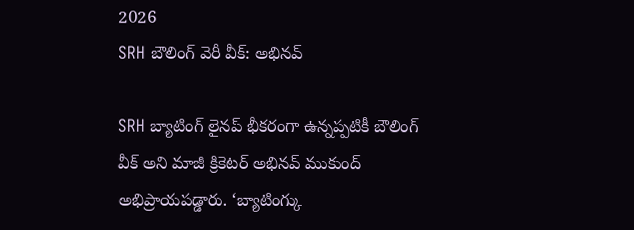2026
SRH బౌలింగ్ వెరీ వీక్: అభినవ్

SRH బ్యాటింగ్ లైనప్ భీకరంగా ఉన్నప్పటికీ బౌలింగ్ వీక్ అని మాజీ క్రికెటర్ అభినవ్ ముకుంద్ అభిప్రాయపడ్డారు. ‘బ్యాటింగ్కు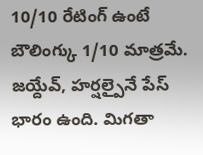10/10 రేటింగ్ ఉంటే బౌలింగ్కు 1/10 మాత్రమే. జయ్దేవ్, హర్షల్పైనే పేస్ భారం ఉంది. మిగతా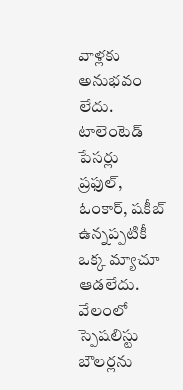వాళ్లకు అనుభవం లేదు. టాలెంటెడ్ పేసర్లు ప్రఫుల్, ఓంకార్, షకీబ్ ఉన్నప్పటికీ ఒక్క మ్యాచూ ఆడలేదు. వేలంలో స్పెషలిస్టు బౌలర్లను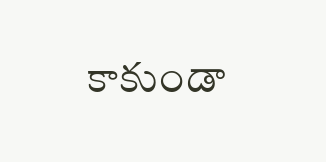కాకుండా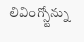లివింగ్స్టోన్ను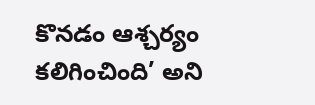కొనడం ఆశ్చర్యం కలిగించింది’ అని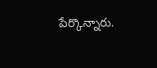పేర్కొన్నారు.